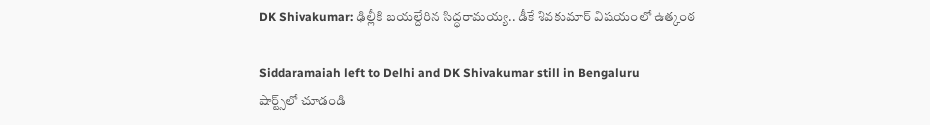DK Shivakumar: ఢిల్లీకి బయల్దేరిన సిద్ధరామయ్య.. డీకే శివకుమార్ విషయంలో ఉత్కంఠ

Siddaramaiah left to Delhi and DK Shivakumar still in Bengaluru
షార్ట్స్‌లో చూడండి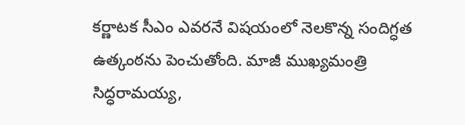కర్ణాటక సీఎం ఎవరనే విషయంలో నెలకొన్న సందిగ్ధత ఉత్కంఠను పెంచుతోంది. మాజీ ముఖ్యమంత్రి సిద్ధరామయ్య,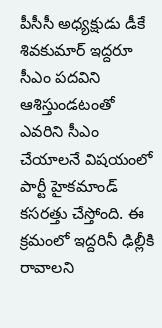పీసీసీ అధ్యక్షుడు డీకే శివకుమార్ ఇద్దరూ సీఎం పదవిని ఆశిస్తుండటంతో ఎవరిని సీఎం చేయాలనే విషయంలో పార్టీ హైకమాండ్ కసరత్తు చేస్తోంది. ఈ క్రమంలో ఇద్దరినీ ఢిల్లీకి రావాలని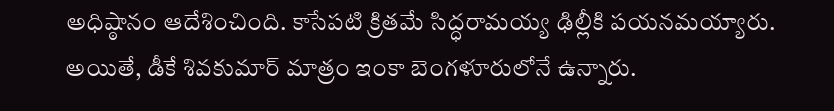అధిష్ఠానం ఆదేశించింది. కాసేపటి క్రితమే సిద్ధరామయ్య ఢిల్లీకి పయనమయ్యారు. అయితే, డీకే శివకుమార్ మాత్రం ఇంకా బెంగళూరులోనే ఉన్నారు.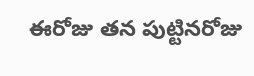ఈరోజు తన పుట్టినరోజు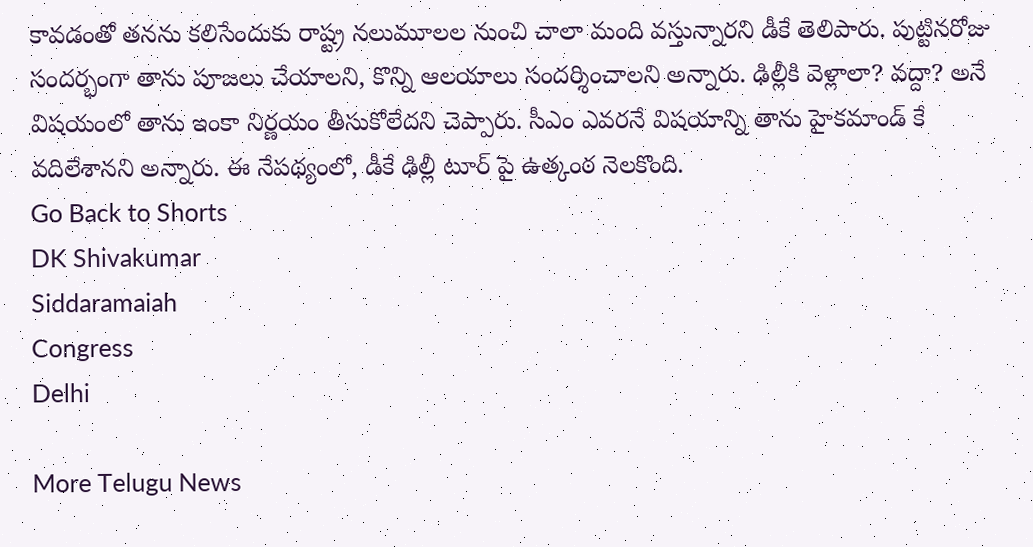కావడంతో తనను కలిసేందుకు రాష్ట్ర నలుమూలల నుంచి చాలా మంది వస్తున్నారని డీకే తెలిపారు. పుట్టినరోజు సందర్భంగా తాను పూజలు చేయాలని, కొన్ని ఆలయాలు సందర్శించాలని అన్నారు. ఢిల్లీకి వెళ్లాలా? వద్దా? అనే విషయంలో తాను ఇంకా నిర్ణయం తీసుకోలేదని చెప్పారు. సీఎం ఎవరనే విషయాన్ని తాను హైకమాండ్ కే వదిలేశానని అన్నారు. ఈ నేపథ్యంలో, డీకే ఢిల్లీ టూర్ పై ఉత్కంఠ నెలకొంది.
Go Back to Shorts
DK Shivakumar
Siddaramaiah
Congress
Delhi

More Telugu News